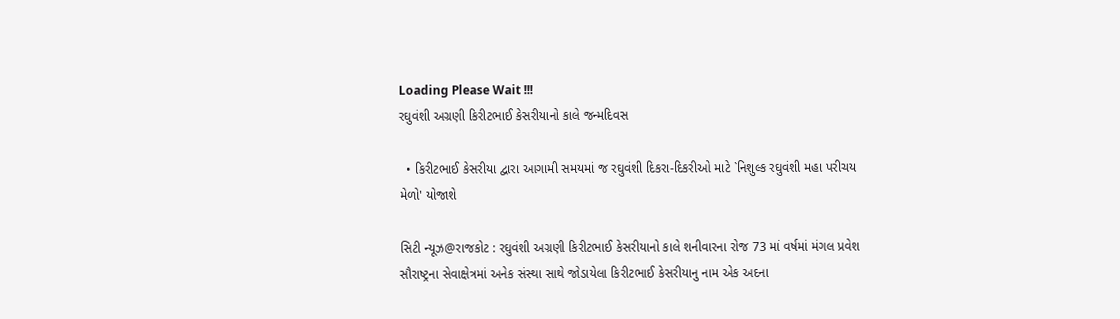Loading Please Wait !!!
રઘુવંશી અગ્રણી કિરીટભાઈ કેસરીયાનો કાલે જન્મદિવસ

  • કિરીટભાઈ કેસરીયા દ્વારા આગામી સમયમાં જ રઘુવંશી દિકરા-દિકરીઓ માટે `નિશુલ્ક રઘુવંશી મહા પરીચય મેળો' યોજાશે

સિટી ન્યૂઝ@રાજકોટ : રઘુવંશી અગ્રણી કિરીટભાઈ કેસરીયાનો કાલે શનીવારના રોજ 73 માં વર્ષમાં મંગલ પ્રવેશ સૌરાષ્ટ્રના સેવાક્ષેત્રમાં અનેક સંસ્થા સાથે જોડાયેલા કિરીટભાઈ કેસરીયાનુ નામ એક અદના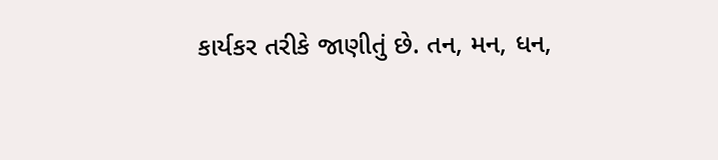કાર્યકર તરીકે જાણીતું છે. તન, મન, ધન,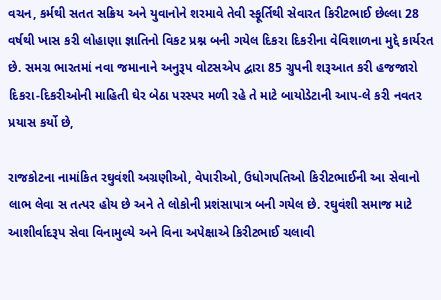વચન, કર્મથી સતત સક્રિય અને યુવાનોને શરમાવે તેવી સ્ફૂર્તિથી સેવારત કિરીટભાઈ છેલ્લા 28 વર્ષથી ખાસ કરી લોહાણા જ્ઞાતિનો વિકટ પ્રશ્ન બની ગયેલ દિકરા દિકરીના વેવિશાળના મુદ્દે કાર્યરત છે. સમગ્ર ભારતમાં નવા જમાનાને અનુરૂપ વોટસએપ દ્વારા 85 ગ્રુપની શરૂઆત કરી હજજારો દિકરા-દિકરીઓની માહિતી ઘેર બેઠા પરસ્પર મળી રહે તે માટે બાયોડેટાની આપ-લે કરી નવતર પ્રયાસ કર્યો છે,

રાજકોટના નામાંકિત રઘુવંશી અગ્રણીઓ, વેપારીઓ, ઉધોગપતિઓ કિરીટભાઈની આ સેવાનો લાભ લેવા સ તત્પર હોય છે અને તે લોકોની પ્રશંસાપાત્ર બની ગયેલ છે. રઘુવંશી સમાજ માટે આશીર્વાદરૂપ સેવા વિનામુલ્યે અને વિના અપેક્ષાએ કિરીટભાઈ ચલાવી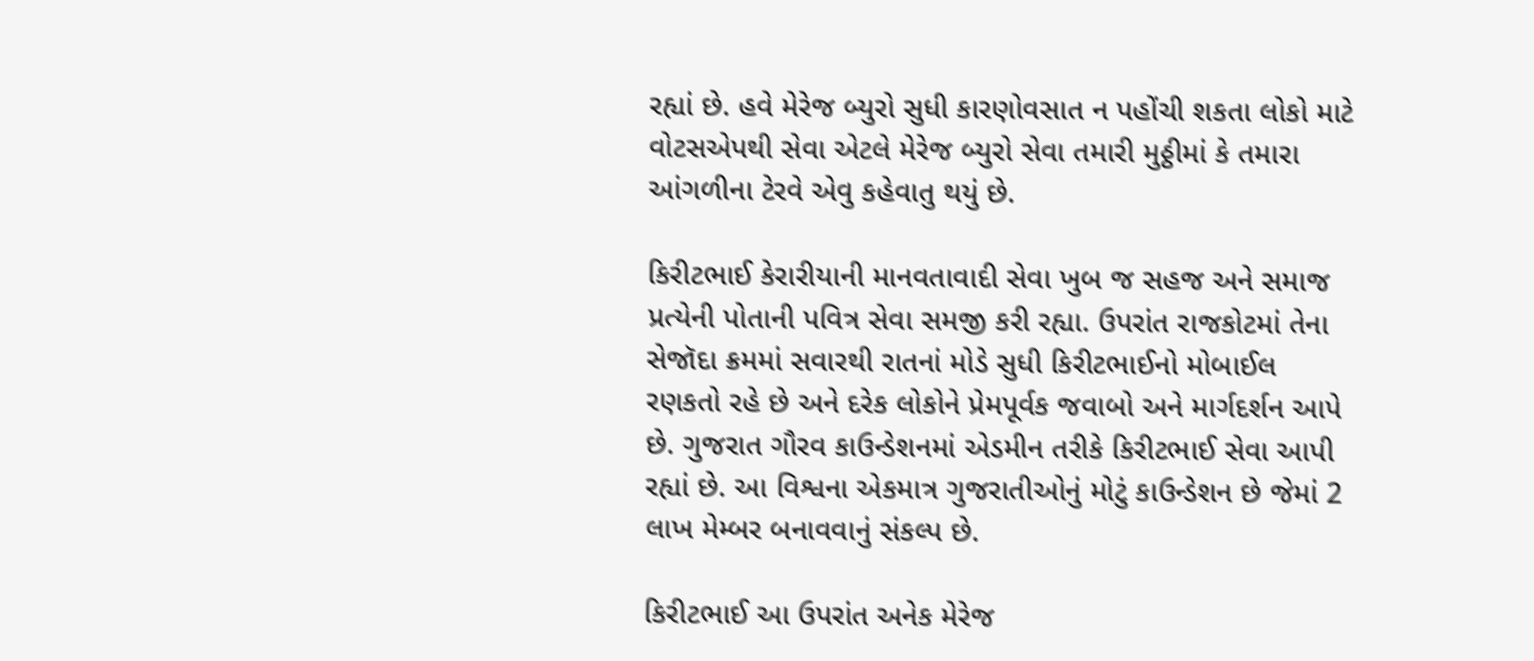રહ્યાં છે. હવે મેરેજ બ્યુરો સુધી કારણોવસાત ન પહોંચી શકતા લોકો માટે વોટસએપથી સેવા એટલે મેરેજ બ્યુરો સેવા તમારી મુઠ્ઠીમાં કે તમારા આંગળીના ટેરવે એવુ કહેવાતુ થયું છે.

કિરીટભાઈ કેરારીયાની માનવતાવાદી સેવા ખુબ જ સહજ અને સમાજ પ્રત્યેની પોતાની પવિત્ર સેવા સમજી કરી રહ્યા. ઉપરાંત રાજકોટમાં તેના સેજૉદા ક્રમમાં સવારથી રાતનાં મોડે સુધી કિરીટભાઈનો મોબાઈલ રણકતો રહે છે અને દરેક લોકોને પ્રેમપૂર્વક જવાબો અને માર્ગદર્શન આપે છે. ગુજરાત ગૌરવ કાઉન્ડેશનમાં એડમીન તરીકે કિરીટભાઈ સેવા આપી રહ્યાં છે. આ વિશ્વના એકમાત્ર ગુજરાતીઓનું મોટું કાઉન્ડેશન છે જેમાં 2 લાખ મેમ્બર બનાવવાનું સંકલ્પ છે.

કિરીટભાઈ આ ઉપરાંત અનેક મેરેજ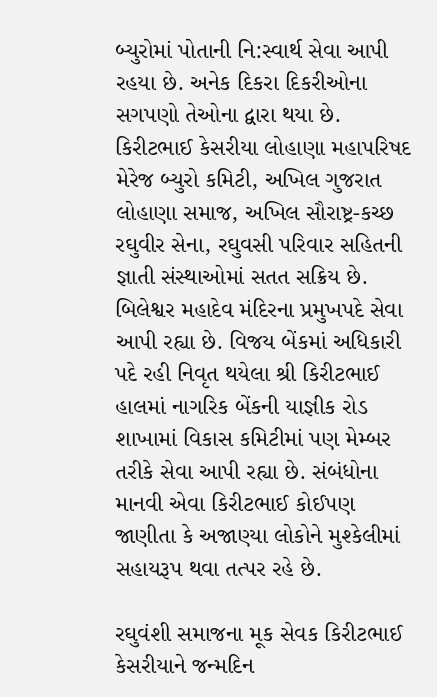બ્યુરોમાં પોતાની નિ:સ્વાર્થ સેવા આપી રહયા છે. અનેક દિકરા દિકરીઓના સગપણો તેઓના દ્વારા થયા છે. કિરીટભાઈ કેસરીયા લોહાણા મહાપરિષદ મેરેજ બ્યુરો કમિટી, અખિલ ગુજરાત લોહાણા સમાજ, અખિલ સૌરાષ્ટ્ર-કચ્છ રઘુવીર સેના, રઘુવસી પરિવાર સહિતની જ્ઞાતી સંસ્થાઓમાં સતત સક્રિય છે. બિલેશ્વર મહાદેવ મંદિરના પ્રમુખપદે સેવા આપી રહ્યા છે. વિજય બેંકમાં અધિકારી પદે રહી નિવૃત થયેલા શ્રી કિરીટભાઈ હાલમાં નાગરિક બેંકની યાજ્ઞીક રોડ શાખામાં વિકાસ કમિટીમાં પણ મેમ્બર તરીકે સેવા આપી રહ્યા છે. સંબંધોના માનવી એવા કિરીટભાઈ કોઈપણ જાણીતા કે અજાણ્યા લોકોને મુશ્કેલીમાં સહાયરૂપ થવા તત્પર રહે છે.

રઘુવંશી સમાજના મૂક સેવક કિરીટભાઈ કેસરીયાને જન્મદિન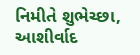નિમીતે શુભેચ્છા, આશીર્વાદ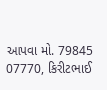આપવા મો. 79845 07770, કિરીટભાઈ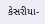કેસરીયા-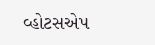વ્હોટસએપ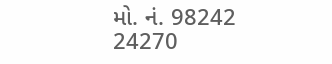મો. નં. 98242 24270